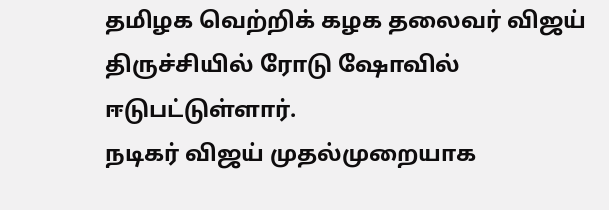தமிழக வெற்றிக் கழக தலைவர் விஜய் திருச்சியில் ரோடு ஷோவில் ஈடுபட்டுள்ளார்.
நடிகர் விஜய் முதல்முறையாக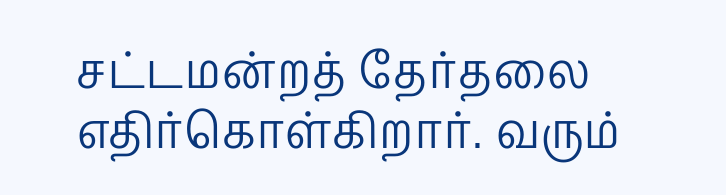சட்டமன்றத் தேர்தலை எதிர்கொள்கிறார். வரும்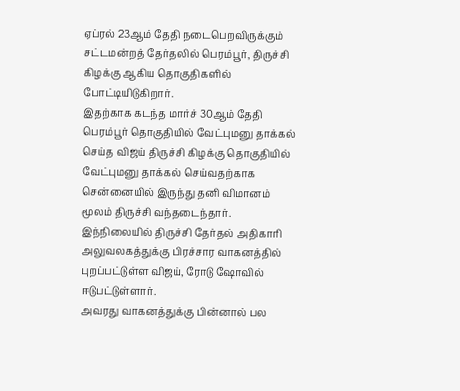ஏப்ரல் 23ஆம் தேதி நடைபெறவிருக்கும் சட்டமன்றத் தேர்தலில் பெரம்பூர், திருச்சி கிழக்கு ஆகிய தொகுதிகளில் போட்டியிடுகிறார்.
இதற்காக கடந்த மார்ச் 30ஆம் தேதி பெரம்பூர் தொகுதியில் வேட்புமனு தாக்கல் செய்த விஜய் திருச்சி கிழக்கு தொகுதியில் வேட்புமனு தாக்கல் செய்வதற்காக சென்னையில் இருந்து தனி விமானம் மூலம் திருச்சி வந்தடைந்தார்.
இந்நிலையில் திருச்சி தேர்தல் அதிகாரி அலுவலகத்துக்கு பிரச்சார வாகனத்தில் புறப்பட்டுள்ள விஜய், ரோடு ஷோவில் ஈடுபட்டுள்ளார்.
அவரது வாகனத்துக்கு பின்னால் பல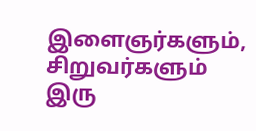இளைஞர்களும், சிறுவர்களும் இரு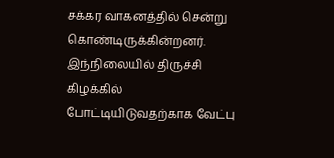சக்கர வாகனத்தில் சென்று கொண்டிருக்கின்றனர்.
இந்நிலையில் திருச்சி கிழக்கில் போட்டியிடுவதற்காக வேட்பு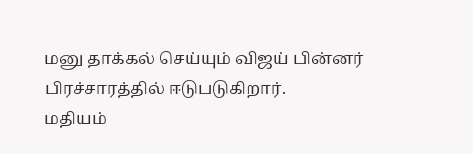மனு தாக்கல் செய்யும் விஜய் பின்னர் பிரச்சாரத்தில் ஈடுபடுகிறார்.
மதியம்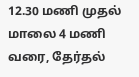12.30 மணி முதல் மாலை 4 மணி வரை, தேர்தல்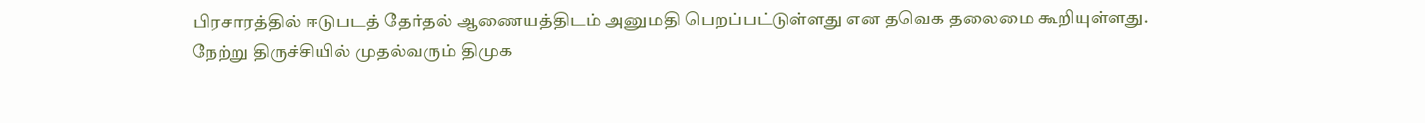பிரசாரத்தில் ஈடுபடத் தேர்தல் ஆணையத்திடம் அனுமதி பெறப்பட்டுள்ளது என தவெக தலைமை கூறியுள்ளது.
நேற்று திருச்சியில் முதல்வரும் திமுக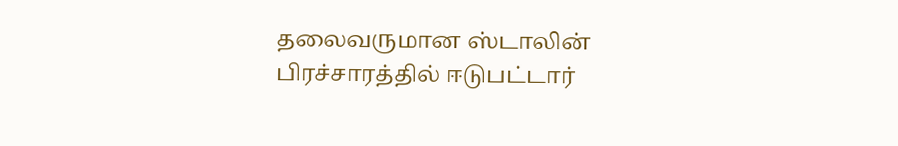தலைவருமான ஸ்டாலின் பிரச்சாரத்தில் ஈடுபட்டார்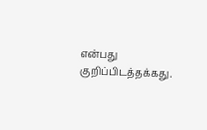என்பது குறிப்பிடத்தக்கது.